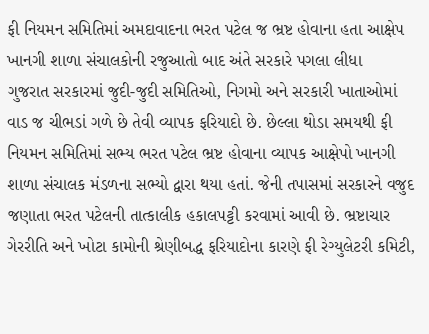ફી નિયમન સમિતિમાં અમદાવાદના ભરત પટેલ જ ભ્રષ્ટ હોવાના હતા આક્ષેપ
ખાનગી શાળા સંચાલકોની રજુઆતો બાદ અંતે સરકારે પગલા લીધા
ગુજરાત સરકારમાં જુદી-જુદી સમિતિઓ, નિગમો અને સરકારી ખાતાઓમાં વાડ જ ચીભડાં ગળે છે તેવી વ્યાપક ફરિયાદો છે. છેલ્લા થોડા સમયથી ફી નિયમન સમિતિમાં સભ્ય ભરત પટેલ ભ્રષ્ટ હોવાના વ્યાપક આક્ષેપો ખાનગી શાળા સંચાલક મંડળના સભ્યો દ્વારા થયા હતાં. જેની તપાસમાં સરકારને વજુદ જણાતા ભરત પટેલની તાત્કાલીક હકાલપટ્ટી કરવામાં આવી છે. ભ્રષ્ટાચાર ગેરરીતિ અને ખોટા કામોની શ્રેણીબદ્ધ ફરિયાદોના કારણે ફી રેગ્યુલેટરી કમિટી,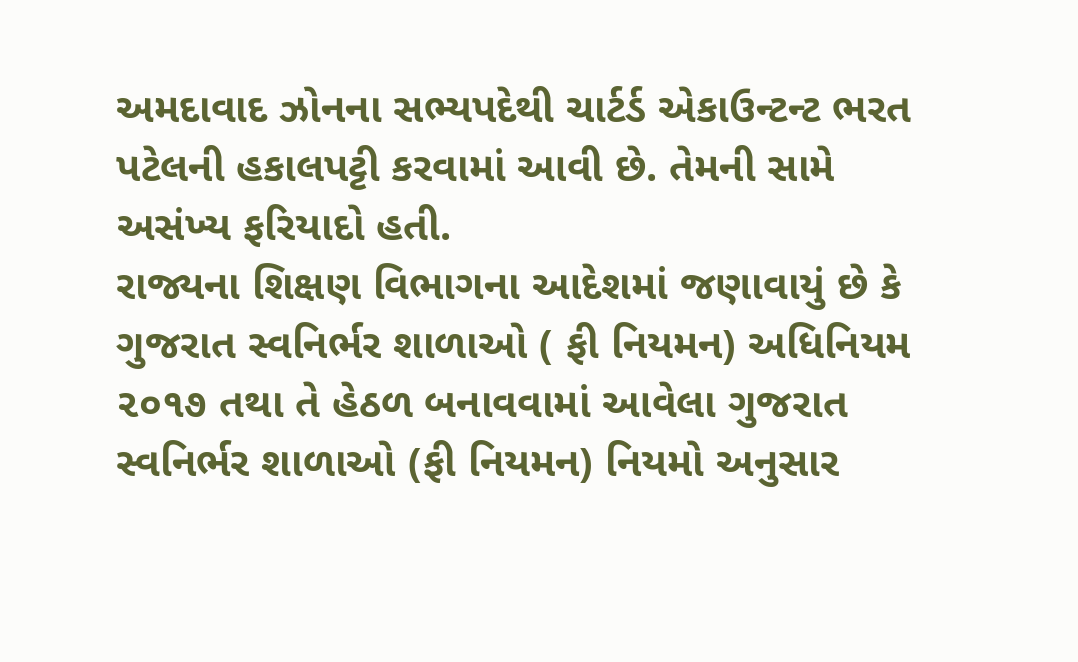અમદાવાદ ઝોનના સભ્યપદેથી ચાર્ટર્ડ એકાઉન્ટન્ટ ભરત પટેલની હકાલપટ્ટી કરવામાં આવી છે. તેમની સામે અસંખ્ય ફરિયાદો હતી.
રાજ્યના શિક્ષણ વિભાગના આદેશમાં જણાવાયું છે કે ગુજરાત સ્વનિર્ભર શાળાઓ ( ફી નિયમન) અધિનિયમ ૨૦૧૭ તથા તે હેઠળ બનાવવામાં આવેલા ગુજરાત સ્વનિર્ભર શાળાઓ (ફી નિયમન) નિયમો અનુસાર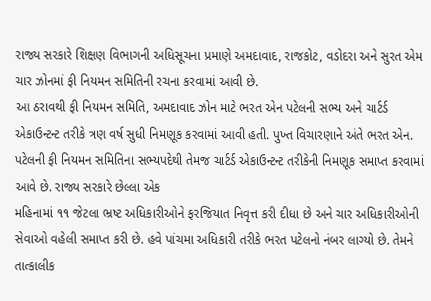રાજ્ય સરકારે શિક્ષણ વિભાગની અધિસૂચના પ્રમાણે અમદાવાદ, રાજકોટ, વડોદરા અને સુરત એમ ચાર ઝોનમાં ફી નિયમન સમિતિની રચના કરવામાં આવી છે.
આ ઠરાવથી ફી નિયમન સમિતિ, અમદાવાદ ઝોન માટે ભરત એન પટેલની સભ્ય અને ચાર્ટર્ડ એકાઉન્ટન્ટ તરીકે ત્રણ વર્ષ સુધી નિમણૂક કરવામાં આવી હતી. પુખ્ત વિચારણાને અંતે ભરત એન. પટેલની ફી નિયમન સમિતિના સભ્યપદેથી તેમજ ચાર્ટર્ડ એકાઉન્ટન્ટ તરીકેની નિમણૂક સમાપ્ત કરવામાં આવે છે. રાજ્ય સરકારે છેલ્લા એક
મહિનામાં ૧૧ જેટલા ભ્રષ્ટ અધિકારીઓને ફરજિયાત નિવૃત્ત કરી દીધા છે અને ચાર અધિકારીઓની સેવાઓ વહેલી સમાપ્ત કરી છે. હવે પાંચમા અધિકારી તરીકે ભરત પટેલનો નંબર લાગ્યો છે. તેમને તાત્કાલીક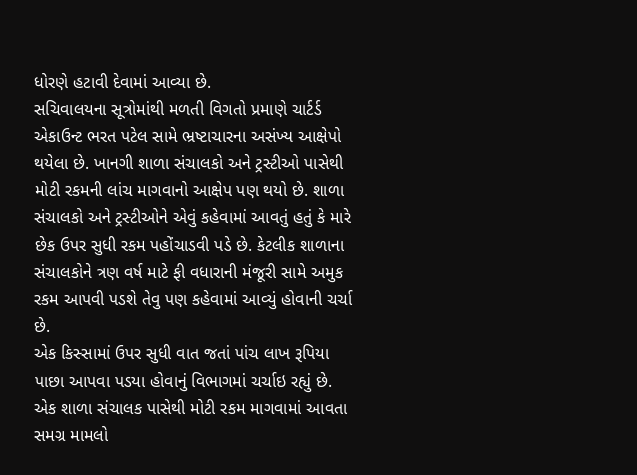ધોરણે હટાવી દેવામાં આવ્યા છે.
સચિવાલયના સૂત્રોમાંથી મળતી વિગતો પ્રમાણે ચાર્ટર્ડ એકાઉન્ટ ભરત પટેલ સામે ભ્રષ્ટાચારના અસંખ્ય આક્ષેપો થયેલા છે. ખાનગી શાળા સંચાલકો અને ટ્રસ્ટીઓ પાસેથી મોટી રકમની લાંચ માગવાનો આક્ષેપ પણ થયો છે. શાળા સંચાલકો અને ટ્રસ્ટીઓને એવું કહેવામાં આવતું હતું કે મારે છેક ઉપર સુધી રકમ પહોંચાડવી પડે છે. કેટલીક શાળાના સંચાલકોને ત્રણ વર્ષ માટે ફી વધારાની મંજૂરી સામે અમુક રકમ આપવી પડશે તેવુ પણ કહેવામાં આવ્યું હોવાની ચર્ચા છે.
એક કિસ્સામાં ઉપર સુધી વાત જતાં પાંચ લાખ રૂપિયા પાછા આપવા પડયા હોવાનું વિભાગમાં ચર્ચાઇ રહ્યું છે. એક શાળા સંચાલક પાસેથી મોટી રકમ માગવામાં આવતા સમગ્ર મામલો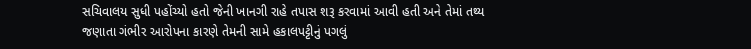સચિવાલય સુધી પહોંચ્યો હતો જેની ખાનગી રાહે તપાસ શરૂ કરવામાં આવી હતી અને તેમાં તથ્ય જણાતા ગંભીર આરોપના કારણે તેમની સામે હકાલપટ્ટીનું પગલું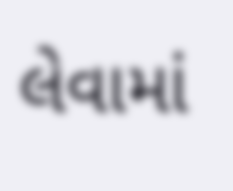લેવામાં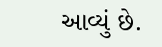આવ્યું છે.